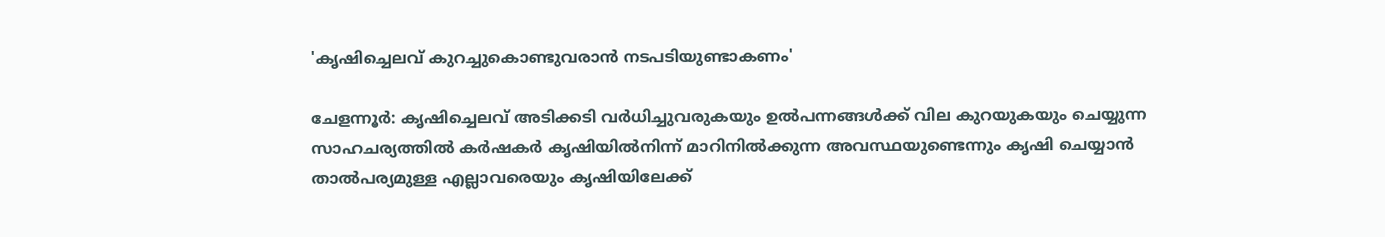'കൃഷിച്ചെലവ് കുറച്ചുകൊണ്ടുവരാൻ നടപടിയുണ്ടാകണം'

ചേളന്നൂർ: കൃഷിച്ചെലവ് അടിക്കടി വർധിച്ചുവരുകയും ഉൽപന്നങ്ങൾക്ക് വില കുറയുകയും ചെയ്യുന്ന സാഹചര്യത്തിൽ കർഷകർ കൃഷിയിൽനിന്ന് മാറിനിൽക്കുന്ന അവസ്ഥയുണ്ടെന്നും കൃഷി ചെയ്യാൻ താൽപര്യമുള്ള എല്ലാവരെയും കൃഷിയിലേക്ക്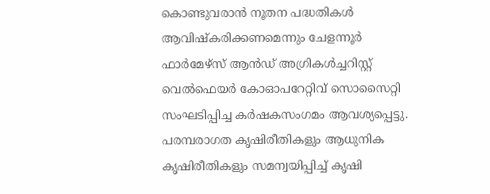കൊണ്ടുവരാൻ നൂതന പദ്ധതികൾ ആവിഷ്കരിക്കണമെന്നും ചേളന്നൂർ ഫാർമേഴ്‌സ് ആൻഡ്‌ അഗ്രികൾച്ചറിസ്റ്റ് വെൽഫെയർ കോഓപറേറ്റിവ് സൊസൈറ്റി സംഘടിപ്പിച്ച കർഷകസംഗമം ആവശ്യപ്പെട്ടു. പരമ്പരാഗത കൃഷിരീതികളും ആധുനിക കൃഷിരീതികളും സമന്വയിപ്പിച്ച് കൃഷി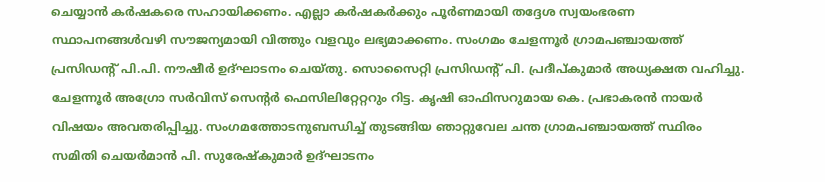ചെയ്യാൻ കർഷകരെ സഹായിക്കണം. എല്ലാ കർഷകർക്കും പൂർണമായി തദ്ദേശ സ്വയംഭരണ സ്ഥാപനങ്ങൾവഴി സൗജന്യമായി വിത്തും വളവും ലഭ്യമാക്കണം. സംഗമം ചേളന്നൂർ ഗ്രാമപഞ്ചായത്ത്‌ പ്രസിഡന്റ്‌ പി.പി. നൗഷീർ ഉദ്ഘാടനം ചെയ്തു. സൊസൈറ്റി പ്രസിഡന്റ്‌ പി. പ്രദീപ്കുമാർ അധ്യക്ഷത വഹിച്ചു. ചേളന്നൂർ അഗ്രോ സർവിസ് സെന്റർ ഫെസിലിറ്റേറ്ററും റിട്ട. കൃഷി ഓഫിസറുമായ കെ. പ്രഭാകരൻ നായർ വിഷയം അവതരിപ്പിച്ചു. സംഗമത്തോടനുബന്ധിച്ച് തുടങ്ങിയ ഞാറ്റുവേല ചന്ത ഗ്രാമപഞ്ചായത്ത്‌ സ്ഥിരം സമിതി ചെയർമാൻ പി. സുരേഷ്‌കുമാർ ഉദ്ഘാടനം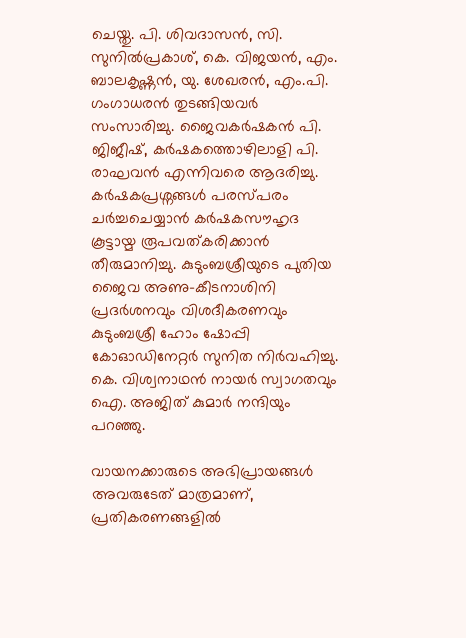ചെയ്തു. പി. ശിവദാസൻ, സി. സുനിൽപ്രകാശ്, കെ. വിജയൻ, എം. ബാലകൃഷ്ണൻ, യു. ശേഖരൻ, എം.പി. ഗംഗാധരൻ തുടങ്ങിയവർ സംസാരിച്ചു. ജൈവകർഷകൻ പി. ജിജീഷ്, കർഷകത്തൊഴിലാളി പി. രാഘവൻ എന്നിവരെ ആദരിച്ചു. കർഷകപ്രശ്നങ്ങൾ പരസ്പരം ചർച്ചചെയ്യാൻ കർഷകസൗഹൃദ കൂട്ടായ്മ രൂപവത്കരിക്കാൻ തീരുമാനിച്ചു. കുടുംബശ്രീയുടെ പുതിയ ജൈവ അണു-കീടനാശിനി പ്രദർശനവും വിശദീകരണവും കുടുംബശ്രീ ഹോം ഷോപ്പി കോഓഡിനേറ്റർ സുനിത നിർവഹിച്ചു. കെ. വിശ്വനാഥൻ നായർ സ്വാഗതവും ഐ. അജിത് കുമാർ നന്ദിയും പറഞ്ഞു.

വായനക്കാരുടെ അഭിപ്രായങ്ങള്‍ അവരുടേത് മാത്രമാണ്, പ്രതികരണങ്ങളിൽ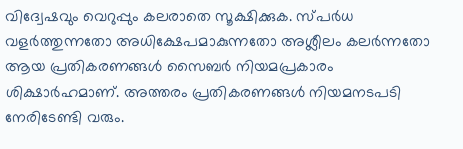വിദ്വേഷവും വെറുപ്പും കലരാതെ സൂക്ഷിക്കുക. സ്പർധ വളർത്തുന്നതോ അധിക്ഷേപമാകുന്നതോ അശ്ലീലം കലർന്നതോ ആയ പ്രതികരണങ്ങൾ സൈബർ നിയമപ്രകാരം ശിക്ഷാർഹമാണ്. അത്തരം പ്രതികരണങ്ങൾ നിയമനടപടി നേരിടേണ്ടി വരും.